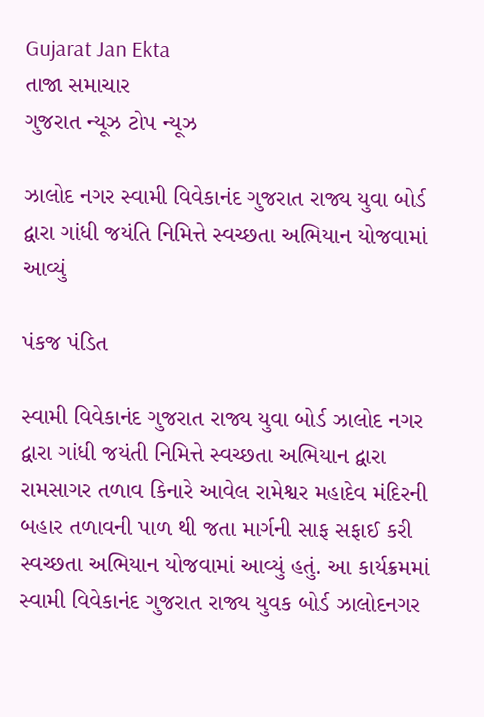Gujarat Jan Ekta
તાજા સમાચાર
ગુજરાત ન્યૂઝ ટોપ ન્યૂઝ

ઝાલોદ નગર સ્વામી વિવેકાનંદ ગુજરાત રાજ્ય યુવા બોર્ડ દ્વારા ગાંધી જયંતિ નિમિત્તે સ્વચ્છતા અભિયાન યોજવામાં આવ્યું

પંકજ પંડિત

સ્વામી વિવેકાનંદ ગુજરાત રાજ્ય યુવા બોર્ડ ઝાલોદ નગર દ્વારા ગાંધી જયંતી નિમિત્તે સ્વચ્છતા અભિયાન દ્વારા રામસાગર તળાવ કિનારે આવેલ રામેશ્વર મહાદેવ મંદિરની બહાર તળાવની પાળ થી જતા માર્ગની સાફ સફાઈ કરી સ્વચ્છતા અભિયાન યોજવામાં આવ્યું હતું. આ કાર્યક્રમમાં સ્વામી વિવેકાનંદ ગુજરાત રાજ્ય યુવક બોર્ડ ઝાલોદનગર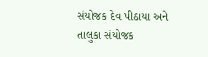સંયોજક દેવ પીઠાયા અને તાલુકા સંયોજક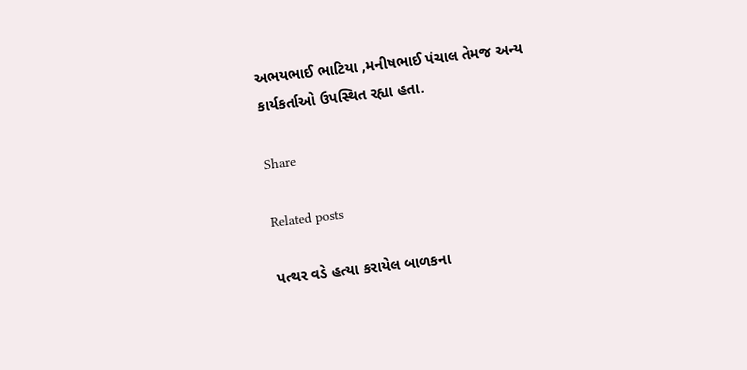અભયભાઈ ભાટિયા ,મનીષભાઈ પંચાલ તેમજ અન્ય કાર્યકર્તાઓ ઉપસ્થિત રહ્યા હતા.

Share

Related posts

પત્થર વડે હત્યા કરાયેલ બાળકના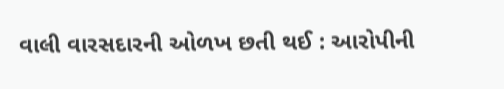વાલી વારસદારની ઓળખ છતી થઈ : આરોપીની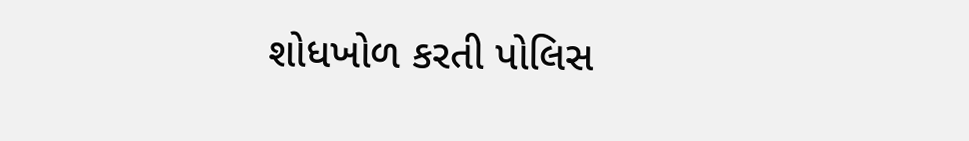શોધખોળ કરતી પોલિસ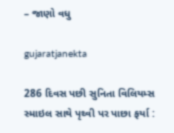– જાણો વધુ

gujaratjanekta

286 દિવસ પછી સુનિતા વિલિયમ્સ સ્માઇલ સાથે પૃથ્વી પર પાછા ફર્યા :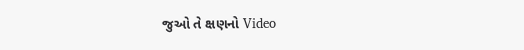જુઓ તે ક્ષણનો Video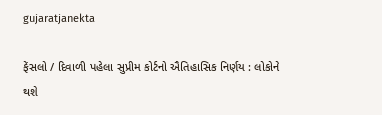gujaratjanekta

ફેંસલો / દિવાળી પહેલા સુપ્રીમ કોર્ટનો ઐતિહાસિક નિર્ણય : લોકોને થશે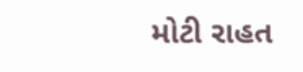મોટી રાહત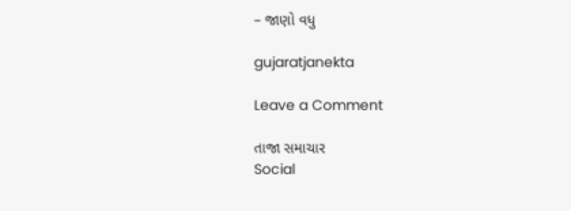– જાણો વધુ

gujaratjanekta

Leave a Comment

તાજા સમાચાર
Social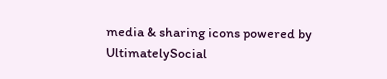media & sharing icons powered by UltimatelySocial